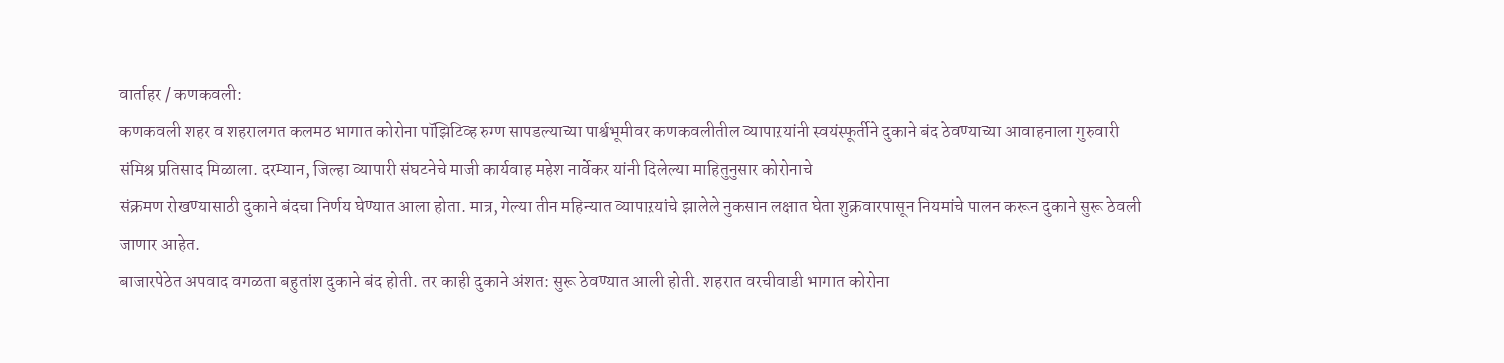वार्ताहर / कणकवली:
कणकवली शहर व शहरालगत कलमठ भागात कोरोना पॉझिटिव्ह रुग्ण सापडल्याच्या पार्श्वभूमीवर कणकवलीतील व्यापाऱयांनी स्वयंस्फूर्तीने दुकाने बंद ठेवण्याच्या आवाहनाला गुरुवारी संमिश्र प्रतिसाद मिळाला. दरम्यान, जिल्हा व्यापारी संघटनेचे माजी कार्यवाह महेश नार्वेकर यांनी दिलेल्या माहितुनुसार कोरोनाचे
संक्रमण रोखण्यासाठी दुकाने बंदचा निर्णय घेण्यात आला होता. मात्र, गेल्या तीन महिन्यात व्यापाऱयांचे झालेले नुकसान लक्षात घेता शुक्रवारपासून नियमांचे पालन करून दुकाने सुरू ठेवली जाणार आहेत.
बाजारपेठेत अपवाद वगळता बहुतांश दुकाने बंद होती. तर काही दुकाने अंशत: सुरू ठेवण्यात आली होती. शहरात वरचीवाडी भागात कोरोना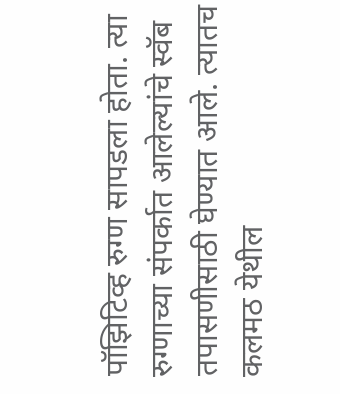पॉझिटिव्ह रुग्ण सापडला होता. त्या रुग्णाच्या संपर्कात आलेल्यांचे स्वॅब तपासणीसाठी घेण्यात आले. त्यातच कलमठ येथील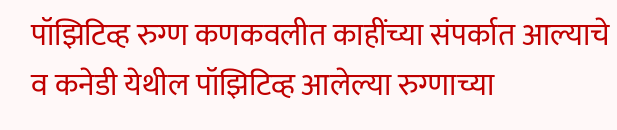पॉझिटिव्ह रुग्ण कणकवलीत काहींच्या संपर्कात आल्याचे व कनेडी येथील पॉझिटिव्ह आलेल्या रुग्णाच्या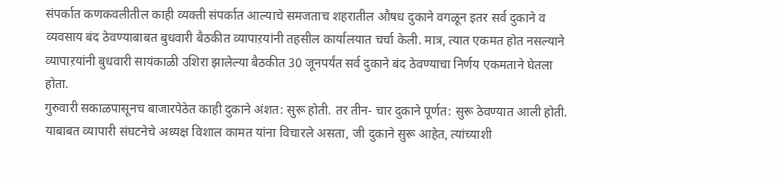संपर्कात कणकवलीतील काही व्यक्ती संपर्कात आल्याचे समजताच शहरातील औषध दुकाने वगळून इतर सर्व दुकाने व व्यवसाय बंद ठेवण्याबाबत बुधवारी बैठकीत व्यापाऱयांनी तहसील कार्यालयात चर्चा केली. मात्र, त्यात एकमत होत नसल्याने व्यापाऱयांनी बुधवारी सायंकाळी उशिरा झालेल्या बैठकीत 30 जूनपर्यंत सर्व दुकाने बंद ठेवण्याचा निर्णय एकमताने घेतला होता.
गुरुवारी सकाळपासूनच बाजारपेठेत काही दुकाने अंशत: सुरू होती. तर तीन- चार दुकाने पूर्णत: सुरू ठेवण्यात आली होती. याबाबत व्यापारी संघटनेचे अध्यक्ष विशाल कामत यांना विचारले असता, जी दुकाने सुरू आहेत, त्यांच्याशी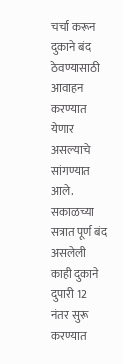चर्चा करून दुकाने बंद ठेवण्यासाठी आवाहन करण्यात येणार असल्याचे सांगण्यात आले. सकाळच्या सत्रात पूर्ण बंद असलेली काही दुकाने दुपारी 12 नंतर सुरू करण्यात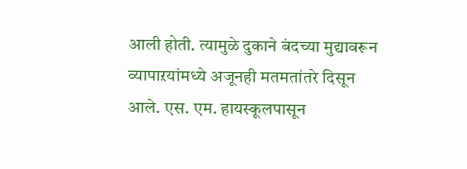आली होती. त्यामुळे दुकाने बंदच्या मुद्यावरून व्यापाऱयांमध्ये अजूनही मतमतांतरे दिसून आले. एस. एम. हायस्कूलपासून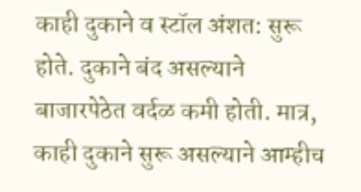काही दुकाने व स्टॉल अंशत: सुरू होते. दुकाने बंद असल्याने बाजारपेठेत वर्दळ कमी होती. मात्र, काही दुकाने सुरू असल्याने आम्हीच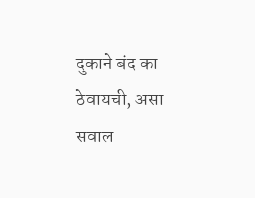दुकाने बंद का ठेवायची, असा सवाल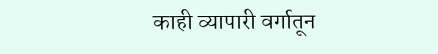काही व्यापारी वर्गातून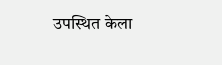उपस्थित केला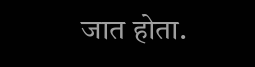जात होता.